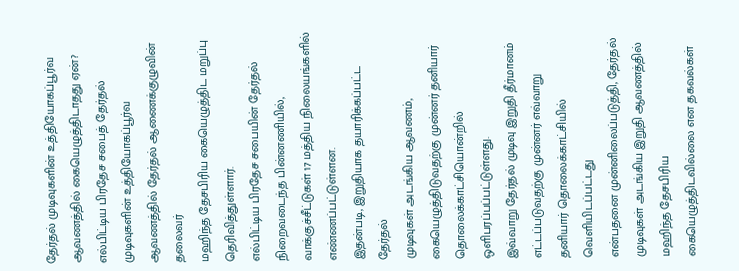தேர்தல் முடிவுகளின் உத்தியோகப்பூர்வ ஆவணத்தில் கையெழுத்திடாதது ஏன்?
எல்பிட்டிய பிரதேச சபைத் தேர்தல்
முடிவுகளின் உத்தியோகப்பூர்வ ஆவணத்தில் தேர்தல் ஆணைக்குழுவின் தலைவர்
மஹிந்த தேசபிரிய கையெழுத்திட மறுப்பு தெரிவித்துள்ளார்.
எல்பிட்டிய பிரதேச சபையின் தேர்தல் நிறைவடைந்த பின்னணியில், வாக்குச்சீட்டுகள் 17 மத்திய நிலையங்களில் எண்ணப்பட்டுள்ளன.
இதன்படி, இறுதியாக தயாரிக்கப்பட்ட தேர்தல்
முடிவுகள் அடங்கிய ஆவணம், கையெழுத்திடுவதற்கு முன்னர் தனியார்
தொலைக்காட்சியொன்றில் ஒளிபரப்பப்பட்டுள்ளது.
இவ்வாறு தேர்தல் முடிவு இறுதி தீர்மானம்
எட்டப்படுவதற்கு முன்னர் எவ்வாறு தனியார் தொலைக்காட்சியில் வெளியிடப்பட்டது
என்பதனை முன்னிலைப்படுத்தி, தேர்தல் முடிவுகள் அடங்கிய இறுதி ஆவணத்தில்
மஹிந்த தேசபிரிய கையெழுத்திடவில்லை என தகவல்கள்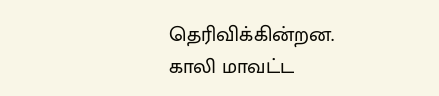தெரிவிக்கின்றன.
காலி மாவட்ட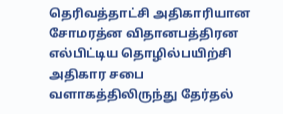தெரிவத்தாட்சி அதிகாரியான
சோமரத்ன விதானபத்திரன எல்பிட்டிய தொழில்பயிற்சி அதிகார சபை
வளாகத்திலிருந்து தேர்தல்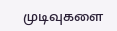முடிவுகளை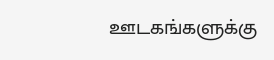ஊடகங்களுக்கு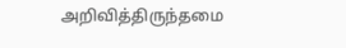அறிவித்திருந்தமை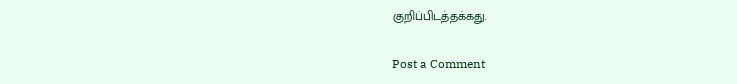குறிப்பிடத்தக்கது.

Post a Comment